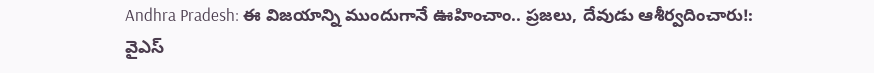Andhra Pradesh: ఈ విజయాన్ని ముందుగానే ఊహించాం.. ప్రజలు, దేవుడు ఆశీర్వదించారు!: వైఎస్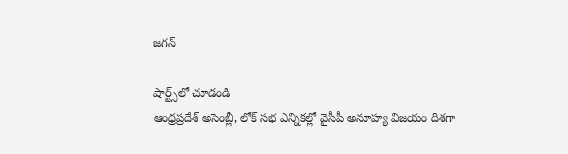జగన్

షార్ట్స్‌లో చూడండి
ఆంధ్రప్రదేశ్ అసెంబ్లీ, లోక్ సభ ఎన్నికల్లో వైసీపీ అనూహ్య విజయం దిశగా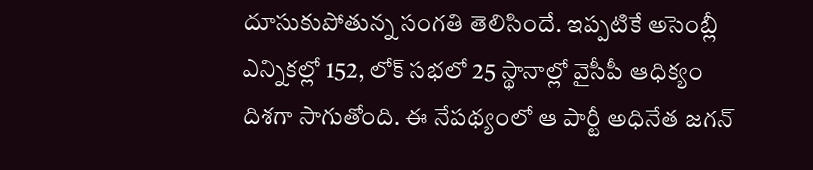దూసుకుపోతున్న సంగతి తెలిసిందే. ఇప్పటికే అసెంబ్లీ ఎన్నికల్లో 152, లోక్ సభలో 25 స్థానాల్లో వైసీపీ ఆధిక్యం దిశగా సాగుతోంది. ఈ నేపథ్యంలో ఆ పార్టీ అధినేత జగన్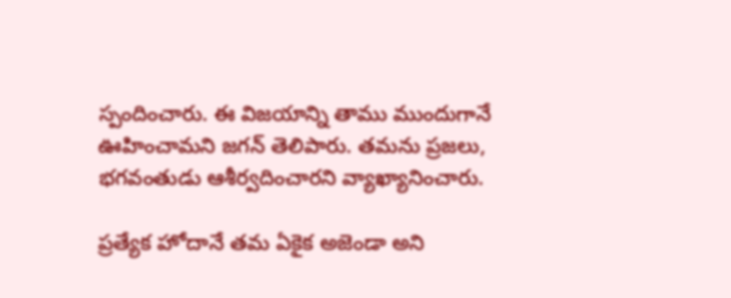స్పందించారు. ఈ విజయాన్ని తాము ముందుగానే ఊహించామని జగన్ తెలిపారు. తమను ప్రజలు, భగవంతుడు ఆశీర్వదించారని వ్యాఖ్యానించారు.

ప్రత్యేక హోదానే తమ ఏకైక అజెండా అని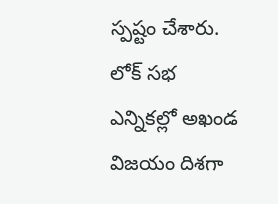స్పష్టం చేశారు. లోక్ సభ ఎన్నికల్లో అఖండ విజయం దిశగా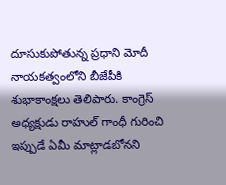దూసుకుపోతున్న ప్రధాని మోదీ నాయకత్వంలోని బీజేపీకి శుభాకాంక్షలు తెలిపారు. కాంగ్రెస్ అధ్యక్షుడు రాహుల్ గాంధీ గురించి ఇప్పుడే ఏమీ మాట్లాడబోనని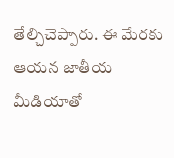తేల్చిచెప్పారు. ఈ మేరకు ఆయన జాతీయ మీడియాతో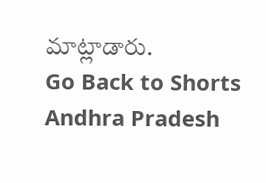మాట్లాడారు.
Go Back to Shorts
Andhra Pradesh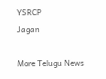YSRCP
Jagan

More Telugu News